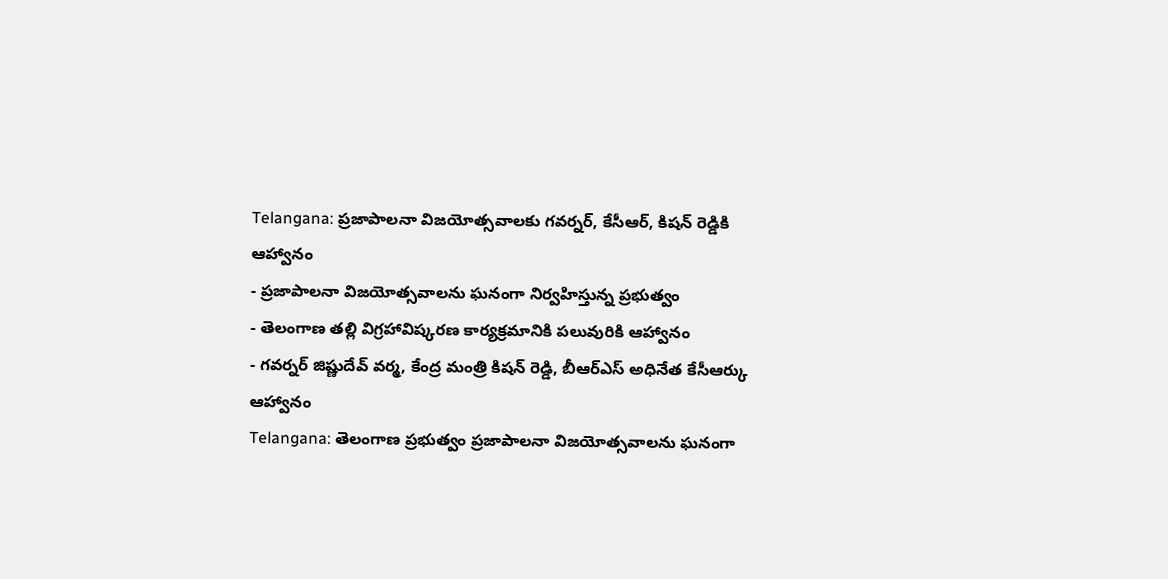Telangana: ప్రజాపాలనా విజయోత్సవాలకు గవర్నర్, కేసీఆర్, కిషన్ రెడ్డికి ఆహ్వానం
- ప్రజాపాలనా విజయోత్సవాలను ఘనంగా నిర్వహిస్తున్న ప్రభుత్వం
- తెలంగాణ తల్లి విగ్రహావిష్కరణ కార్యక్రమానికి పలువురికి ఆహ్వానం
- గవర్నర్ జిష్ణుదేవ్ వర్మ, కేంద్ర మంత్రి కిషన్ రెడ్డి, బీఆర్ఎస్ అధినేత కేసీఆర్కు ఆహ్వానం
Telangana: తెలంగాణ ప్రభుత్వం ప్రజాపాలనా విజయోత్సవాలను ఘనంగా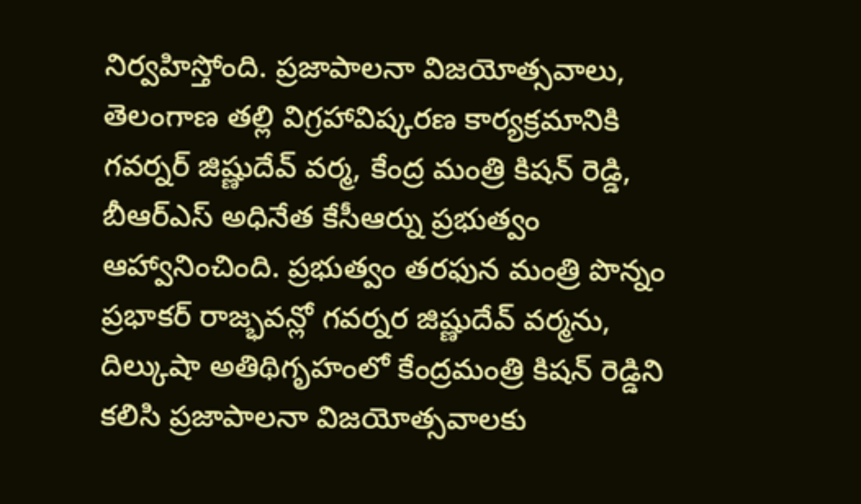నిర్వహిస్తోంది. ప్రజాపాలనా విజయోత్సవాలు, తెలంగాణ తల్లి విగ్రహావిష్కరణ కార్యక్రమానికి గవర్నర్ జిష్ణుదేవ్ వర్మ, కేంద్ర మంత్రి కిషన్ రెడ్డి, బీఆర్ఎస్ అధినేత కేసీఆర్ను ప్రభుత్వం ఆహ్వానించింది. ప్రభుత్వం తరఫున మంత్రి పొన్నం ప్రభాకర్ రాజ్భవన్లో గవర్నర జిష్ణుదేవ్ వర్మను, దిల్కుషా అతిథిగృహంలో కేంద్రమంత్రి కిషన్ రెడ్డిని కలిసి ప్రజాపాలనా విజయోత్సవాలకు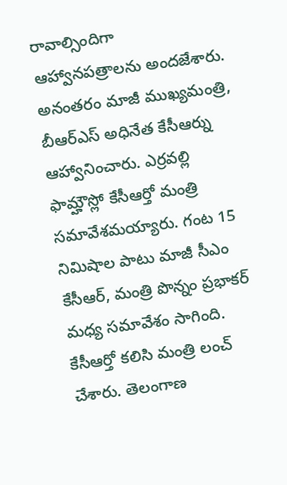రావాల్సిందిగా ఆహ్వానపత్రాలను అందజేశారు. అనంతరం మాజీ ముఖ్యమంత్రి, బీఆర్ఎస్ అధినేత కేసీఆర్ను ఆహ్వానించారు. ఎర్రవల్లి ఫామ్హౌస్లో కేసీఆర్తో మంత్రి సమావేశమయ్యారు. గంట 15 నిమిషాల పాటు మాజీ సీఎం కేసీఆర్, మంత్రి పొన్నం ప్రభాకర్ మధ్య సమావేశం సాగింది. కేసీఆర్తో కలిసి మంత్రి లంచ్ చేశారు. తెలంగాణ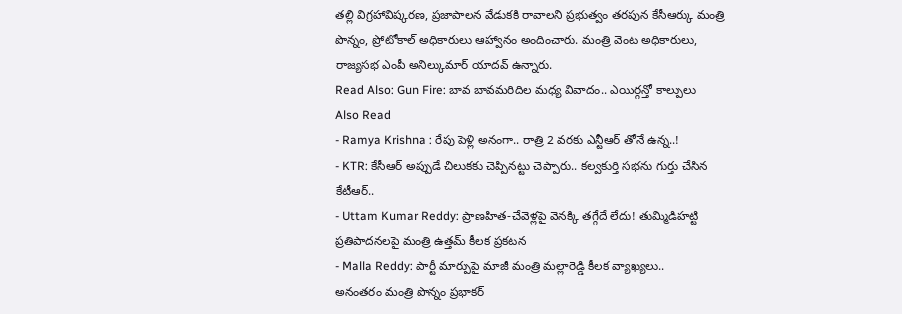తల్లి విగ్రహావిష్కరణ, ప్రజాపాలన వేడుకకి రావాలని ప్రభుత్వం తరపున కేసీఆర్కు మంత్రి పొన్నం, ప్రోటోకాల్ అధికారులు ఆహ్వానం అందించారు. మంత్రి వెంట అధికారులు, రాజ్యసభ ఎంపీ అనిల్కుమార్ యాదవ్ ఉన్నారు.
Read Also: Gun Fire: బావ బావమరిదిల మధ్య వివాదం.. ఎయిర్గన్తో కాల్పులు
Also Read
- Ramya Krishna : రేపు పెళ్లి అనంగా.. రాత్రి 2 వరకు ఎన్టీఆర్ తోనే ఉన్న..!
- KTR: కేసీఆర్ అప్పుడే చిలుకకు చెప్పినట్టు చెప్పారు.. కల్వకుర్తి సభను గుర్తు చేసిన కేటీఆర్..
- Uttam Kumar Reddy: ప్రాణహిత-చేవెళ్లపై వెనక్కి తగ్గేదే లేదు! తుమ్మిడిహట్టి ప్రతిపాదనలపై మంత్రి ఉత్తమ్ కీలక ప్రకటన
- Malla Reddy: పార్టీ మార్పుపై మాజీ మంత్రి మల్లారెడ్డి కీలక వ్యాఖ్యలు..
అనంతరం మంత్రి పొన్నం ప్రభాకర్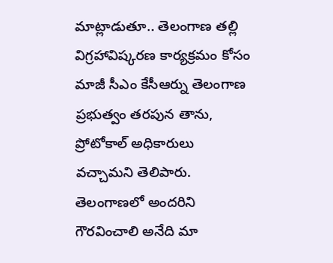మాట్లాడుతూ.. తెలంగాణ తల్లి విగ్రహావిష్కరణ కార్యక్రమం కోసం మాజీ సీఎం కేసీఆర్ను తెలంగాణ ప్రభుత్వం తరపున తాను, ప్రోటోకాల్ అధికారులు వచ్చామని తెలిపారు. తెలంగాణలో అందరిని గౌరవించాలి అనేది మా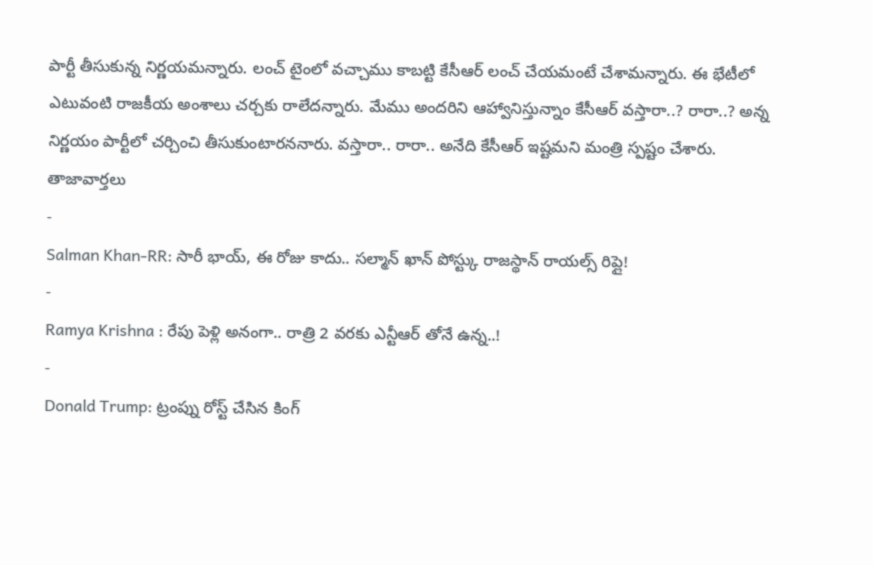పార్టీ తీసుకున్న నిర్ణయమన్నారు. లంచ్ టైంలో వచ్చాము కాబట్టి కేసీఆర్ లంచ్ చేయమంటే చేశామన్నారు. ఈ భేటీలో ఎటువంటి రాజకీయ అంశాలు చర్చకు రాలేదన్నారు. మేము అందరిని ఆహ్వానిస్తున్నాం కేసీఆర్ వస్తారా..? రారా..? అన్న నిర్ణయం పార్టీలో చర్చించి తీసుకుంటారననారు. వస్తారా.. రారా.. అనేది కేసీఆర్ ఇష్టమని మంత్రి స్పష్టం చేశారు.
తాజావార్తలు
-
Salman Khan-RR: సారీ భాయ్, ఈ రోజు కాదు.. సల్మాన్ ఖాన్ పోస్ట్కు రాజస్థాన్ రాయల్స్ రిప్లై!
-
Ramya Krishna : రేపు పెళ్లి అనంగా.. రాత్రి 2 వరకు ఎన్టీఆర్ తోనే ఉన్న..!
-
Donald Trump: ట్రంప్ను రోస్ట్ చేసిన కింగ్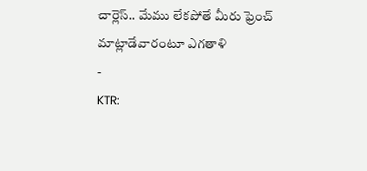చార్లెస్.. మేము లేకపోతే మీరు ఫ్రెంచ్ మాట్లాడేవారంటూ ఎగతాళి
-
KTR: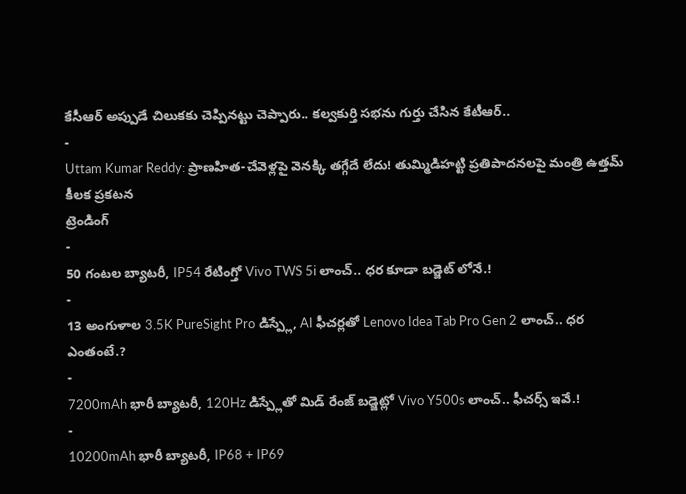కేసీఆర్ అప్పుడే చిలుకకు చెప్పినట్టు చెప్పారు.. కల్వకుర్తి సభను గుర్తు చేసిన కేటీఆర్..
-
Uttam Kumar Reddy: ప్రాణహిత-చేవెళ్లపై వెనక్కి తగ్గేదే లేదు! తుమ్మిడిహట్టి ప్రతిపాదనలపై మంత్రి ఉత్తమ్ కీలక ప్రకటన
ట్రెండింగ్
-
50 గంటల బ్యాటరీ, IP54 రేటింగ్తో Vivo TWS 5i లాంచ్.. ధర కూడా బడ్జెట్ లోనే.!
-
13 అంగుళాల 3.5K PureSight Pro డిస్ప్లే, AI ఫీచర్లతో Lenovo Idea Tab Pro Gen 2 లాంచ్.. ధర ఎంతంటే.?
-
7200mAh భారీ బ్యాటరీ, 120Hz డిస్ప్లేతో మిడ్ రేంజ్ బడ్జెట్లో Vivo Y500s లాంచ్.. ఫీచర్స్ ఇవే.!
-
10200mAh భారీ బ్యాటరీ, IP68 + IP69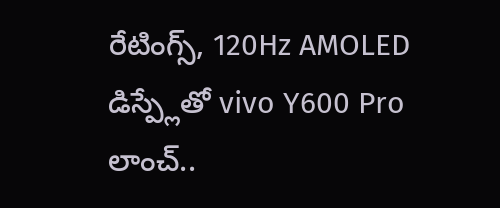రేటింగ్స్, 120Hz AMOLED డిస్ప్లేతో vivo Y600 Pro లాంచ్..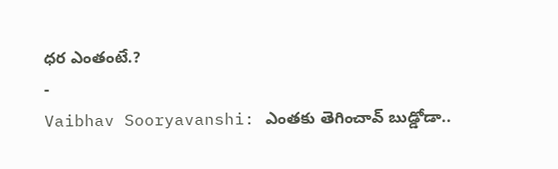ధర ఎంతంటే.?
-
Vaibhav Sooryavanshi: ఎంతకు తెగించావ్ బుడ్డోడా..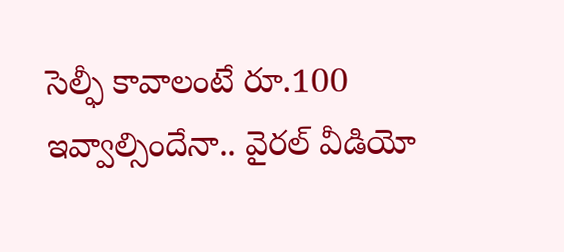సెల్ఫీ కావాలంటే రూ.100 ఇవ్వాల్సిందేనా.. వైరల్ వీడియో